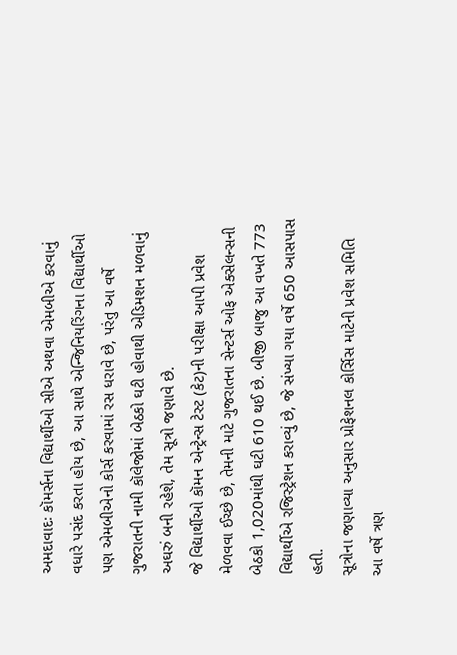અમદાવાદઃ કૉમર્સના વિદ્યાર્થીઓ સીએ અથવા એમબીએ કરવાનું વધારે પસંદ કરતા હોય છે, આ સાથે એન્જિનિયરિંગના વિદ્યાર્થીઓ પણ એમબીએનો કોર્સ કરવામાં રસ ધરાવે છે, પરંતુ આ વર્ષે ગુજરાતની નામી કૉલેજોમાં બેઠકો ઘટી હોવાથી એડિમશન મળવાનું અઘરું બની રહેશે, તેમ સૂત્રો જણાવે છે.
જે વિદ્યાર્થીઓ કૉમન એન્ટ્રેન્સ ટેસ્ટ (કેટ)ની પરીક્ષા આપી પ્રવેશ મેળવવા ઈચ્છે છે, તેમની માટે ગુજરાતના સેન્ટર્સ ઓફ એક્સેલન્સની બેઠકો 1,020માંથી ઘટી 610 થઈ છે. બીજી બાજુ આ વખતે 773 વિદ્યાર્થીએ રજિસ્ટ્રેશન કરાવ્યું છે, જે સંખ્યા ગયા વર્ષે 650 આસપાસ હતી.
સૂત્રોના જણાવ્યા અનુસાર પ્રોફેશનલ કોર્સિસ માટેની પ્રવેશ સમિતિ આ વર્ષે ત્રણ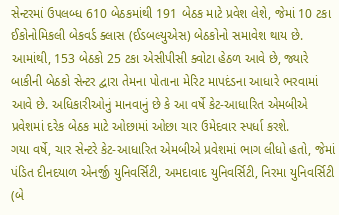સેન્ટરમાં ઉપલબ્ધ 610 બેઠકમાંથી 191 બેઠક માટે પ્રવેશ લેશે, જેમાં 10 ટકા ઈકોનોમિકલી બેકવર્ડ ક્લાસ (ઈડબલ્યુએસ) બેઠકોનો સમાવેશ થાય છે. આમાંથી, 153 બેઠકો 25 ટકા એસીપીસી ક્વોટા હેઠળ આવે છે, જ્યારે બાકીની બેઠકો સેન્ટર દ્વારા તેમના પોતાના મેરિટ માપદંડના આધારે ભરવામાં આવે છે. અધિકારીઓનું માનવાનું છે કે આ વર્ષે કેટ-આધારિત એમબીએ પ્રવેશમાં દરેક બેઠક માટે ઓછામાં ઓછા ચાર ઉમેદવાર સ્પર્ધા કરશે.
ગયા વર્ષે, ચાર સેન્ટરે કેટ-આધારિત એમબીએ પ્રવેશમાં ભાગ લીધો હતો, જેમાં પંડિત દીનદયાળ એનર્જી યુનિવર્સિટી, અમદાવાદ યુનિવર્સિટી, નિરમા યુનિવર્સિટી (બે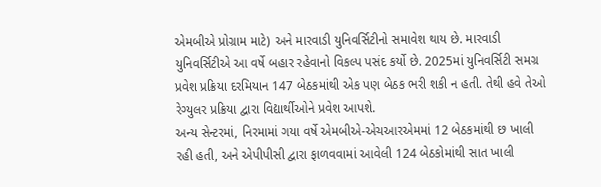એમબીએ પ્રોગ્રામ માટે) અને મારવાડી યુનિવર્સિટીનો સમાવેશ થાય છે. મારવાડી યુનિવર્સિટીએ આ વર્ષે બહાર રહેવાનો વિકલ્પ પસંદ કર્યો છે. 2025માં યુનિવર્સિટી સમગ્ર પ્રવેશ પ્રક્રિયા દરમિયાન 147 બેઠકમાંથી એક પણ બેઠક ભરી શકી ન હતી. તેથી હવે તેઓ રેગ્યુલર પ્રક્રિયા દ્વારા વિદ્યાર્થીઓને પ્રવેશ આપશે.
અન્ય સેન્ટરમાં, નિરમામાં ગયા વર્ષે એમબીએ-એચઆરએમમાં 12 બેઠકમાંથી છ ખાલી રહી હતી, અને એપીપીસી દ્વારા ફાળવવામાં આવેલી 124 બેઠકોમાંથી સાત ખાલી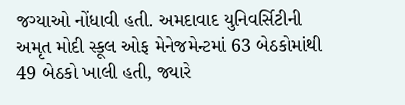જગ્યાઓ નોંધાવી હતી. અમદાવાદ યુનિવર્સિટીની અમૃત મોદી સ્કૂલ ઓફ મેનેજમેન્ટમાં 63 બેઠકોમાંથી 49 બેઠકો ખાલી હતી, જ્યારે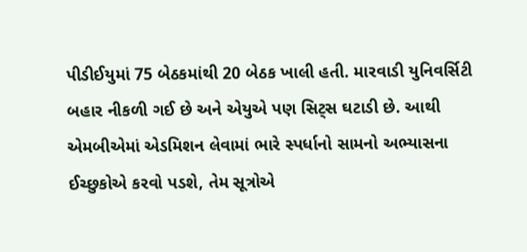પીડીઈયુમાં 75 બેઠકમાંથી 20 બેઠક ખાલી હતી. મારવાડી યુનિવર્સિટી બહાર નીકળી ગઈ છે અને એયુએ પણ સિટ્સ ઘટાડી છે. આથી એમબીએમાં એડમિશન લેવામાં ભારે સ્પર્ધાનો સામનો અભ્યાસના ઈચ્છુકોએ કરવો પડશે, તેમ સૂત્રોએ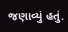જણાવ્યું હતું.